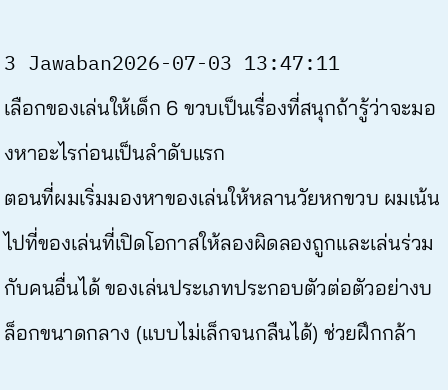3 Jawaban2026-07-03 13:47:11
เลือกของเล่นให้เด็ก 6 ขวบเป็นเรื่องที่สนุกถ้ารู้ว่าจะมองหาอะไรก่อนเป็นลำดับแรก
ตอนที่ผมเริ่มมองหาของเล่นให้หลานวัยหกขวบ ผมเน้นไปที่ของเล่นที่เปิดโอกาสให้ลองผิดลองถูกและเล่นร่วมกับคนอื่นได้ ของเล่นประเภทประกอบตัวต่อตัวอย่างบล็อกขนาดกลาง (แบบไม่เล็กจนกลืนได้) ช่วยฝึกกล้า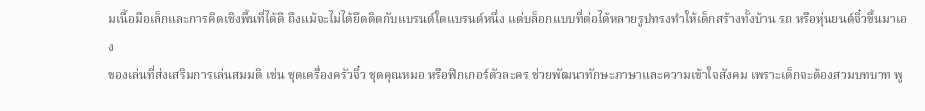มเนื้อมือเล็กและการคิดเชิงพื้นที่ได้ดี ถึงแม้จะไม่ได้ยึดติดกับแบรนด์ใดแบรนด์หนึ่ง แต่บล็อกแบบที่ต่อได้หลายรูปทรงทำให้เด็กสร้างทั้งบ้าน รถ หรือหุ่นยนต์จิ๋วขึ้นมาเอง
ของเล่นที่ส่งเสริมการเล่นสมมติ เช่น ชุดเครื่องครัวจิ๋ว ชุดคุณหมอ หรือฟิกเกอร์ตัวละคร ช่วยพัฒนาทักษะภาษาและความเข้าใจสังคม เพราะเด็กจะต้องสวมบทบาท พู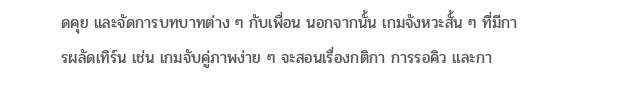ดคุย และจัดการบทบาทต่าง ๆ กับเพื่อน นอกจากนั้น เกมจังหวะสั้น ๆ ที่มีการผลัดเทิร์น เช่น เกมจับคู่ภาพง่าย ๆ จะสอนเรื่องกติกา การรอคิว และกา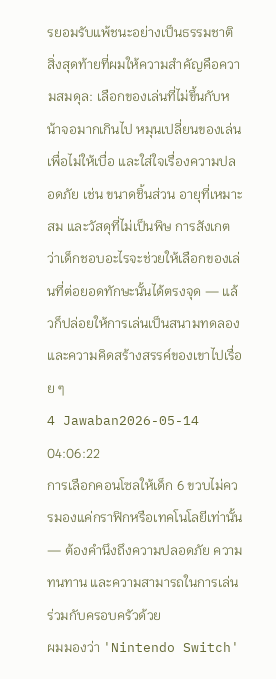รยอมรับแพ้ชนะอย่างเป็นธรรมชาติ
สิ่งสุดท้ายที่ผมให้ความสำคัญคือความสมดุล: เลือกของเล่นที่ไม่ขึ้นกับหน้าจอมากเกินไป หมุนเปลี่ยนของเล่นเพื่อไม่ให้เบื่อ และใส่ใจเรื่องความปลอดภัย เช่น ขนาดชิ้นส่วน อายุที่เหมาะสม และวัสดุที่ไม่เป็นพิษ การสังเกตว่าเด็กชอบอะไรจะช่วยให้เลือกของเล่นที่ต่อยอดทักษะนั้นได้ตรงจุด — แล้วก็ปล่อยให้การเล่นเป็นสนามทดลองและความคิดสร้างสรรค์ของเขาไปเรื่อย ๆ
4 Jawaban2026-05-14 04:06:22
การเลือกคอนโซลให้เด็ก 6 ขวบไม่ควรมองแค่กราฟิกหรือเทคโนโลยีเท่านั้น — ต้องคำนึงถึงความปลอดภัย ความทนทาน และความสามารถในการเล่นร่วมกับครอบครัวด้วย
ผมมองว่า 'Nintendo Switch'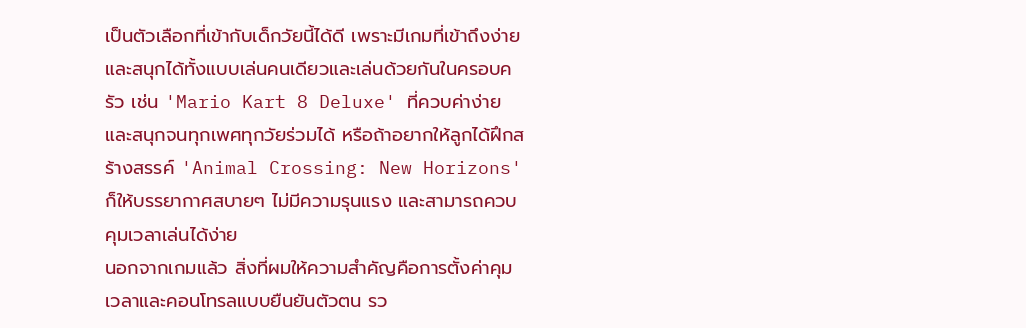เป็นตัวเลือกที่เข้ากับเด็กวัยนี้ได้ดี เพราะมีเกมที่เข้าถึงง่ายและสนุกได้ทั้งแบบเล่นคนเดียวและเล่นด้วยกันในครอบครัว เช่น 'Mario Kart 8 Deluxe' ที่ควบค่าง่ายและสนุกจนทุกเพศทุกวัยร่วมได้ หรือถ้าอยากให้ลูกได้ฝึกสร้างสรรค์ 'Animal Crossing: New Horizons' ก็ให้บรรยากาศสบายๆ ไม่มีความรุนแรง และสามารถควบคุมเวลาเล่นได้ง่าย
นอกจากเกมแล้ว สิ่งที่ผมให้ความสำคัญคือการตั้งค่าคุมเวลาและคอนโทรลแบบยืนยันตัวตน รว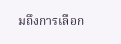มถึงการเลือก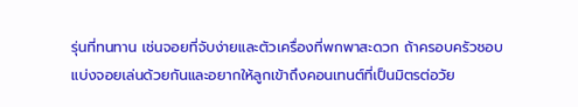รุ่นที่ทนทาน เช่นจอยที่จับง่ายและตัวเครื่องที่พกพาสะดวก ถ้าครอบครัวชอบแบ่งจอยเล่นด้วยกันและอยากให้ลูกเข้าถึงคอนเทนต์ที่เป็นมิตรต่อวัย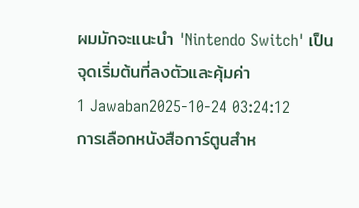ผมมักจะแนะนำ 'Nintendo Switch' เป็นจุดเริ่มต้นที่ลงตัวและคุ้มค่า
1 Jawaban2025-10-24 03:24:12
การเลือกหนังสือการ์ตูนสำห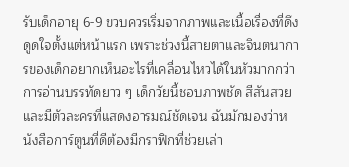รับเด็กอายุ 6-9 ขวบควรเริ่มจากภาพและเนื้อเรื่องที่ดึงดูดใจตั้งแต่หน้าแรก เพราะช่วงนี้สายตาและจินตนาการของเด็กอยากเห็นอะไรที่เคลื่อนไหวได้ในหัวมากกว่าการอ่านบรรทัดยาว ๆ เด็กวัยนี้ชอบภาพชัด สีสันสวย และมีตัวละครที่แสดงอารมณ์ชัดเจน ฉันมักมองว่าหนังสือการ์ตูนที่ดีต้องมีกราฟิกที่ช่วยเล่า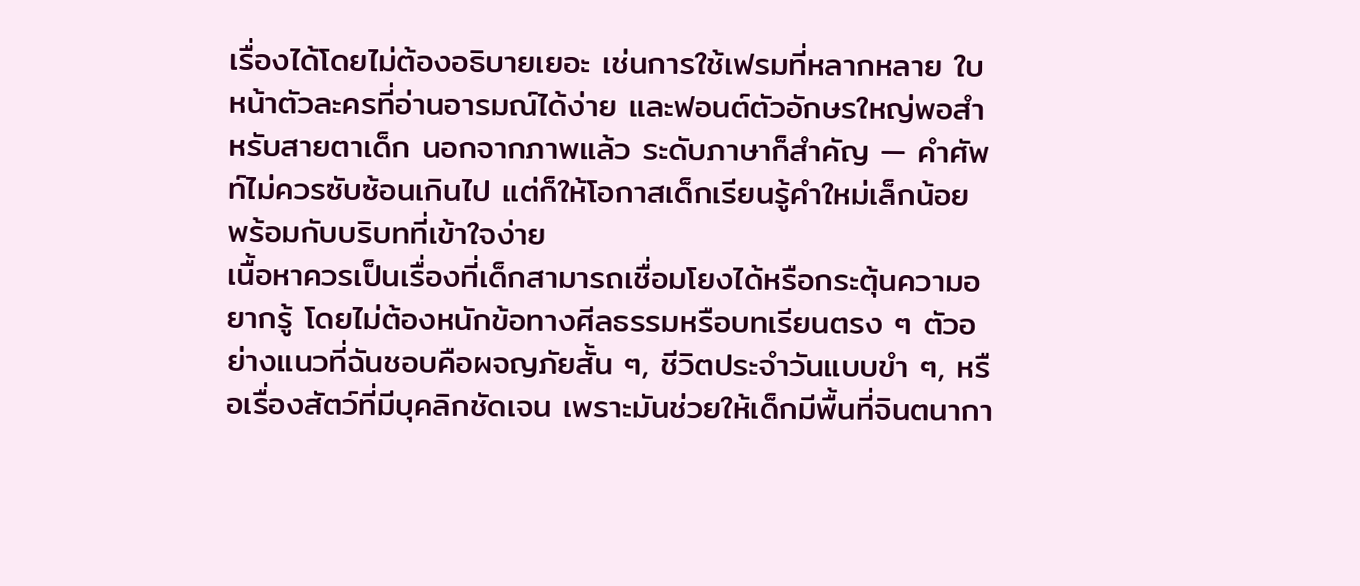เรื่องได้โดยไม่ต้องอธิบายเยอะ เช่นการใช้เฟรมที่หลากหลาย ใบหน้าตัวละครที่อ่านอารมณ์ได้ง่าย และฟอนต์ตัวอักษรใหญ่พอสำหรับสายตาเด็ก นอกจากภาพแล้ว ระดับภาษาก็สำคัญ — คำศัพท์ไม่ควรซับซ้อนเกินไป แต่ก็ให้โอกาสเด็กเรียนรู้คำใหม่เล็กน้อย พร้อมกับบริบทที่เข้าใจง่าย
เนื้อหาควรเป็นเรื่องที่เด็กสามารถเชื่อมโยงได้หรือกระตุ้นความอยากรู้ โดยไม่ต้องหนักข้อทางศีลธรรมหรือบทเรียนตรง ๆ ตัวอย่างแนวที่ฉันชอบคือผจญภัยสั้น ๆ, ชีวิตประจำวันแบบขำ ๆ, หรือเรื่องสัตว์ที่มีบุคลิกชัดเจน เพราะมันช่วยให้เด็กมีพื้นที่จินตนากา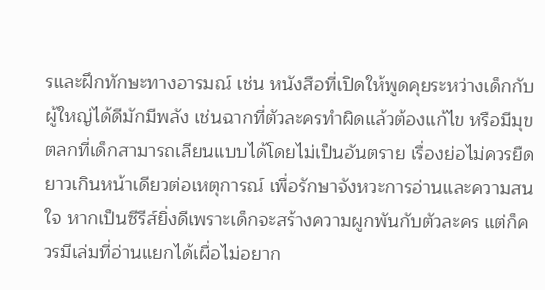รและฝึกทักษะทางอารมณ์ เช่น หนังสือที่เปิดให้พูดคุยระหว่างเด็กกับผู้ใหญ่ได้ดีมักมีพลัง เช่นฉากที่ตัวละครทำผิดแล้วต้องแก้ไข หรือมีมุขตลกที่เด็กสามารถเลียนแบบได้โดยไม่เป็นอันตราย เรื่องย่อไม่ควรยืดยาวเกินหน้าเดียวต่อเหตุการณ์ เพื่อรักษาจังหวะการอ่านและความสนใจ หากเป็นซีรีส์ยิ่งดีเพราะเด็กจะสร้างความผูกพันกับตัวละคร แต่ก็ควรมีเล่มที่อ่านแยกได้เผื่อไม่อยาก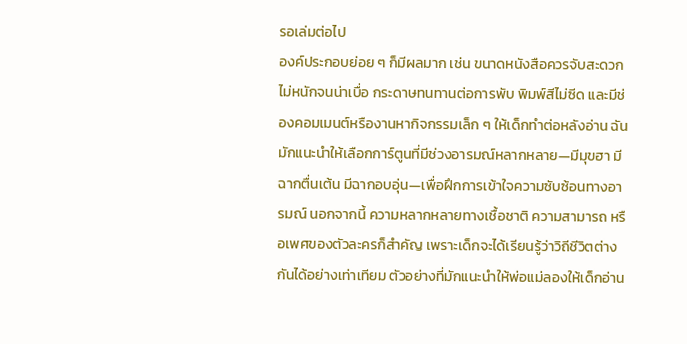รอเล่มต่อไป
องค์ประกอบย่อย ๆ ก็มีผลมาก เช่น ขนาดหนังสือควรจับสะดวก ไม่หนักจนน่าเบื่อ กระดาษทนทานต่อการพับ พิมพ์สีไม่ซีด และมีช่องคอมเมนต์หรืองานหากิจกรรมเล็ก ๆ ให้เด็กทำต่อหลังอ่าน ฉันมักแนะนำให้เลือกการ์ตูนที่มีช่วงอารมณ์หลากหลาย—มีมุขฮา มีฉากตื่นเต้น มีฉากอบอุ่น—เพื่อฝึกการเข้าใจความซับซ้อนทางอารมณ์ นอกจากนี้ ความหลากหลายทางเชื้อชาติ ความสามารถ หรือเพศของตัวละครก็สำคัญ เพราะเด็กจะได้เรียนรู้ว่าวิถีชีวิตต่างกันได้อย่างเท่าเทียม ตัวอย่างที่มักแนะนำให้พ่อแม่ลองให้เด็กอ่าน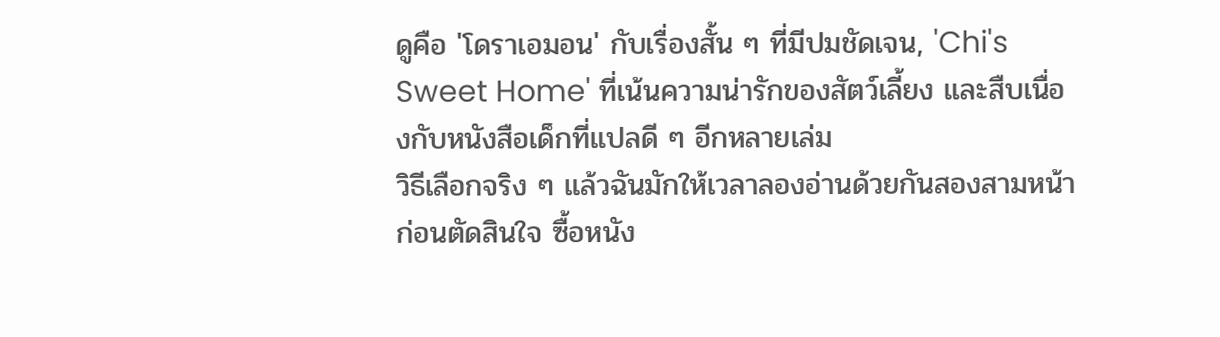ดูคือ 'โดราเอมอน' กับเรื่องสั้น ๆ ที่มีปมชัดเจน, 'Chi's Sweet Home' ที่เน้นความน่ารักของสัตว์เลี้ยง และสืบเนื่องกับหนังสือเด็กที่แปลดี ๆ อีกหลายเล่ม
วิธีเลือกจริง ๆ แล้วฉันมักให้เวลาลองอ่านด้วยกันสองสามหน้าก่อนตัดสินใจ ซื้อหนัง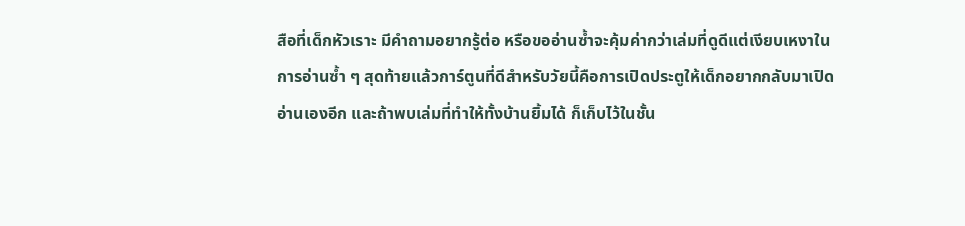สือที่เด็กหัวเราะ มีคำถามอยากรู้ต่อ หรือขออ่านซ้ำจะคุ้มค่ากว่าเล่มที่ดูดีแต่เงียบเหงาในการอ่านซ้ำ ๆ สุดท้ายแล้วการ์ตูนที่ดีสำหรับวัยนี้คือการเปิดประตูให้เด็กอยากกลับมาเปิดอ่านเองอีก และถ้าพบเล่มที่ทำให้ทั้งบ้านยิ้มได้ ก็เก็บไว้ในชั้น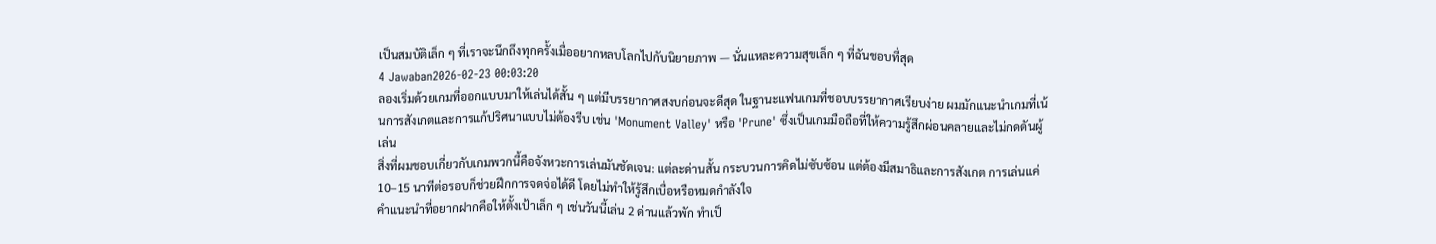เป็นสมบัติเล็ก ๆ ที่เราจะนึกถึงทุกครั้งเมื่ออยากหลบโลกไปกับนิยายภาพ — นั่นแหละความสุขเล็ก ๆ ที่ฉันชอบที่สุด
4 Jawaban2026-02-23 00:03:20
ลองเริ่มด้วยเกมที่ออกแบบมาให้เล่นได้สั้น ๆ แต่มีบรรยากาศสงบก่อนจะดีสุด ในฐานะแฟนเกมที่ชอบบรรยากาศเรียบง่าย ผมมักแนะนำเกมที่เน้นการสังเกตและการแก้ปริศนาแบบไม่ต้องรีบ เช่น 'Monument Valley' หรือ 'Prune' ซึ่งเป็นเกมมือถือที่ให้ความรู้สึกผ่อนคลายและไม่กดดันผู้เล่น
สิ่งที่ผมชอบเกี่ยวกับเกมพวกนี้คือจังหวะการเล่นมันชัดเจน: แต่ละด่านสั้น กระบวนการคิดไม่ซับซ้อน แต่ต้องมีสมาธิและการสังเกต การเล่นแค่ 10–15 นาทีต่อรอบก็ช่วยฝึกการจดจ่อได้ดี โดยไม่ทำให้รู้สึกเบื่อหรือหมดกำลังใจ
คำแนะนำที่อยากฝากคือให้ตั้งเป้าเล็ก ๆ เช่นวันนี้เล่น 2 ด่านแล้วพัก ทำเป็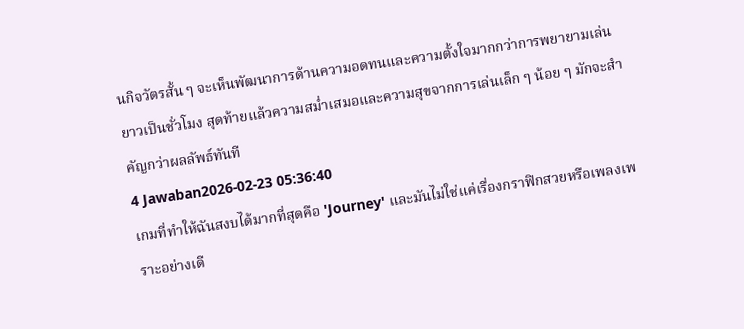นกิจวัตรสั้น ๆ จะเห็นพัฒนาการด้านความอดทนและความตั้งใจมากกว่าการพยายามเล่นยาวเป็นชั่วโมง สุดท้ายแล้วความสม่ำเสมอและความสุขจากการเล่นเล็ก ๆ น้อย ๆ มักจะสำคัญกว่าผลลัพธ์ทันที
4 Jawaban2026-02-23 05:36:40
เกมที่ทำให้ฉันสงบได้มากที่สุดคือ 'Journey' และมันไม่ใช่แค่เรื่องกราฟิกสวยหรือเพลงเพราะอย่างเดี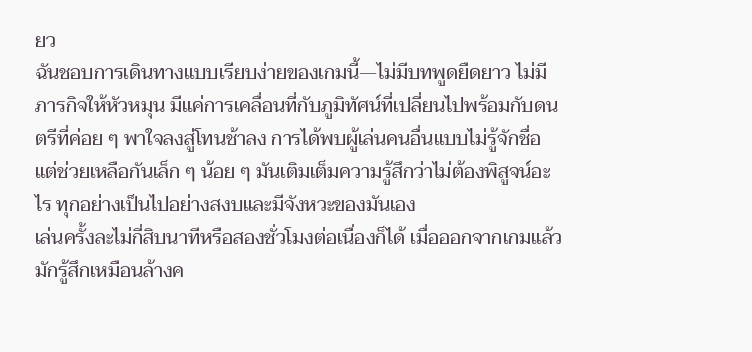ยว
ฉันชอบการเดินทางแบบเรียบง่ายของเกมนี้—ไม่มีบทพูดยืดยาว ไม่มีภารกิจให้หัวหมุน มีแค่การเคลื่อนที่กับภูมิทัศน์ที่เปลี่ยนไปพร้อมกับดนตรีที่ค่อย ๆ พาใจลงสู่โทนช้าลง การได้พบผู้เล่นคนอื่นแบบไม่รู้จักชื่อแต่ช่วยเหลือกันเล็ก ๆ น้อย ๆ มันเติมเต็มความรู้สึกว่าไม่ต้องพิสูจน์อะไร ทุกอย่างเป็นไปอย่างสงบและมีจังหวะของมันเอง
เล่นครั้งละไม่กี่สิบนาทีหรือสองชั่วโมงต่อเนื่องก็ได้ เมื่อออกจากเกมแล้วมักรู้สึกเหมือนล้างค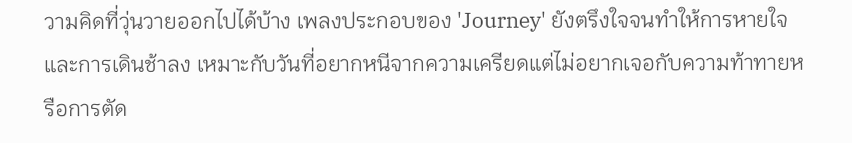วามคิดที่วุ่นวายออกไปได้บ้าง เพลงประกอบของ 'Journey' ยังตรึงใจจนทำให้การหายใจและการเดินช้าลง เหมาะกับวันที่อยากหนีจากความเครียดแต่ไม่อยากเจอกับความท้าทายหรือการตัด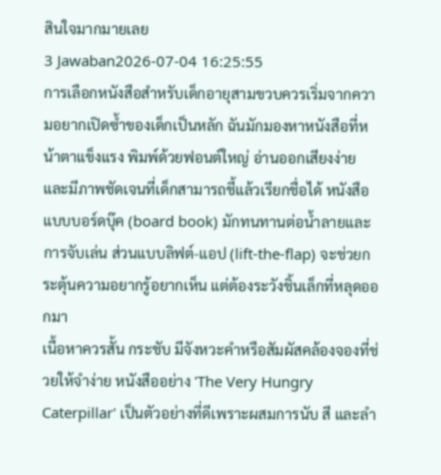สินใจมากมายเลย
3 Jawaban2026-07-04 16:25:55
การเลือกหนังสือสำหรับเด็กอายุสามขวบควรเริ่มจากความอยากเปิดซ้ำของเด็กเป็นหลัก ฉันมักมองหาหนังสือที่หน้าตาแข็งแรง พิมพ์ด้วยฟอนต์ใหญ่ อ่านออกเสียงง่าย และมีภาพชัดเจนที่เด็กสามารถชี้แล้วเรียกชื่อได้ หนังสือแบบบอร์ดบุ๊ค (board book) มักทนทานต่อน้ำลายและการจับเล่น ส่วนแบบลิฟต์-แอป (lift-the-flap) จะช่วยกระตุ้นความอยากรู้อยากเห็น แต่ต้องระวังชิ้นเล็กที่หลุดออกมา
เนื้อหาควรสั้น กระชับ มีจังหวะคำหรือสัมผัสคล้องจองที่ช่วยให้จำง่าย หนังสืออย่าง 'The Very Hungry Caterpillar' เป็นตัวอย่างที่ดีเพราะผสมการนับ สี และลำ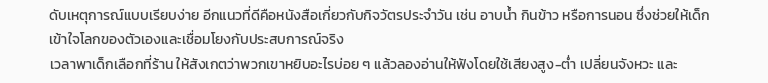ดับเหตุการณ์แบบเรียบง่าย อีกแนวที่ดีคือหนังสือเกี่ยวกับกิจวัตรประจำวัน เช่น อาบน้ำ กินข้าว หรือการนอน ซึ่งช่วยให้เด็กเข้าใจโลกของตัวเองและเชื่อมโยงกับประสบการณ์จริง
เวลาพาเด็กเลือกที่ร้าน ให้สังเกตว่าพวกเขาหยิบอะไรบ่อย ๆ แล้วลองอ่านให้ฟังโดยใช้เสียงสูง-ต่ำ เปลี่ยนจังหวะ และ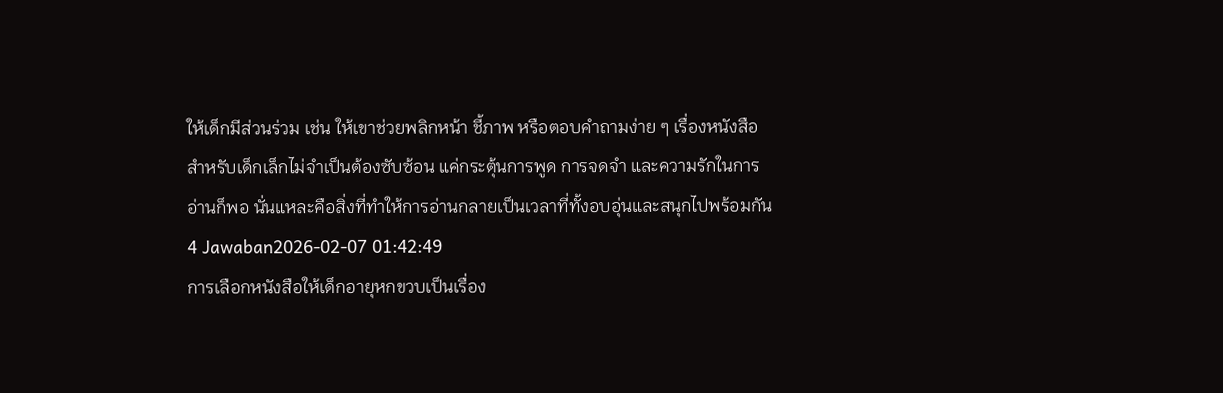ให้เด็กมีส่วนร่วม เช่น ให้เขาช่วยพลิกหน้า ชี้ภาพ หรือตอบคำถามง่าย ๆ เรื่องหนังสือสำหรับเด็กเล็กไม่จำเป็นต้องซับซ้อน แค่กระตุ้นการพูด การจดจำ และความรักในการอ่านก็พอ นั่นแหละคือสิ่งที่ทำให้การอ่านกลายเป็นเวลาที่ทั้งอบอุ่นและสนุกไปพร้อมกัน
4 Jawaban2026-02-07 01:42:49
การเลือกหนังสือให้เด็กอายุหกขวบเป็นเรื่อง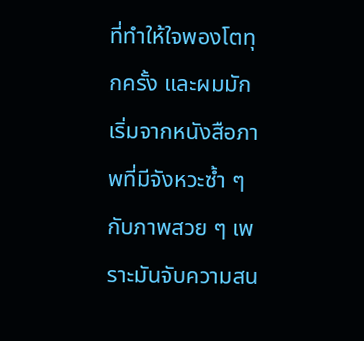ที่ทำให้ใจพองโตทุกครั้ง และผมมักเริ่มจากหนังสือภาพที่มีจังหวะซ้ำ ๆ กับภาพสวย ๆ เพราะมันจับความสน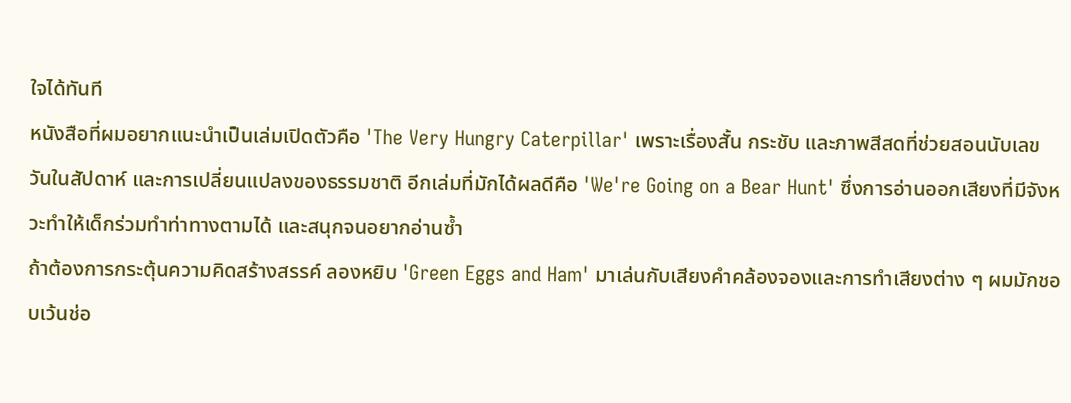ใจได้ทันที
หนังสือที่ผมอยากแนะนำเป็นเล่มเปิดตัวคือ 'The Very Hungry Caterpillar' เพราะเรื่องสั้น กระชับ และภาพสีสดที่ช่วยสอนนับเลข วันในสัปดาห์ และการเปลี่ยนแปลงของธรรมชาติ อีกเล่มที่มักได้ผลดีคือ 'We're Going on a Bear Hunt' ซึ่งการอ่านออกเสียงที่มีจังหวะทำให้เด็กร่วมทำท่าทางตามได้ และสนุกจนอยากอ่านซ้ำ
ถ้าต้องการกระตุ้นความคิดสร้างสรรค์ ลองหยิบ 'Green Eggs and Ham' มาเล่นกับเสียงคำคล้องจองและการทำเสียงต่าง ๆ ผมมักชอบเว้นช่อ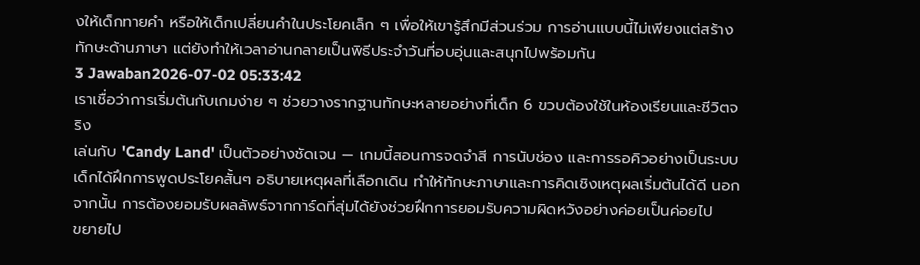งให้เด็กทายคำ หรือให้เด็กเปลี่ยนคำในประโยคเล็ก ๆ เพื่อให้เขารู้สึกมีส่วนร่วม การอ่านแบบนี้ไม่เพียงแต่สร้างทักษะด้านภาษา แต่ยังทำให้เวลาอ่านกลายเป็นพิธีประจำวันที่อบอุ่นและสนุกไปพร้อมกัน
3 Jawaban2026-07-02 05:33:42
เราเชื่อว่าการเริ่มต้นกับเกมง่าย ๆ ช่วยวางรากฐานทักษะหลายอย่างที่เด็ก 6 ขวบต้องใช้ในห้องเรียนและชีวิตจริง
เล่นกับ 'Candy Land' เป็นตัวอย่างชัดเจน — เกมนี้สอนการจดจำสี การนับช่อง และการรอคิวอย่างเป็นระบบ เด็กได้ฝึกการพูดประโยคสั้นๆ อธิบายเหตุผลที่เลือกเดิน ทำให้ทักษะภาษาและการคิดเชิงเหตุผลเริ่มต้นได้ดี นอกจากนั้น การต้องยอมรับผลลัพธ์จากการ์ดที่สุ่มได้ยังช่วยฝึกการยอมรับความผิดหวังอย่างค่อยเป็นค่อยไป
ขยายไป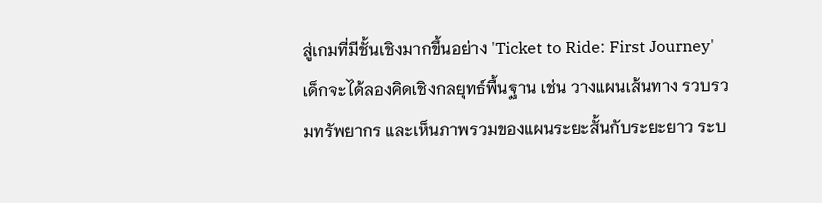สู่เกมที่มีชั้นเชิงมากขึ้นอย่าง 'Ticket to Ride: First Journey' เด็กจะได้ลองคิดเชิงกลยุทธ์พื้นฐาน เช่น วางแผนเส้นทาง รวบรวมทรัพยากร และเห็นภาพรวมของแผนระยะสั้นกับระยะยาว ระบ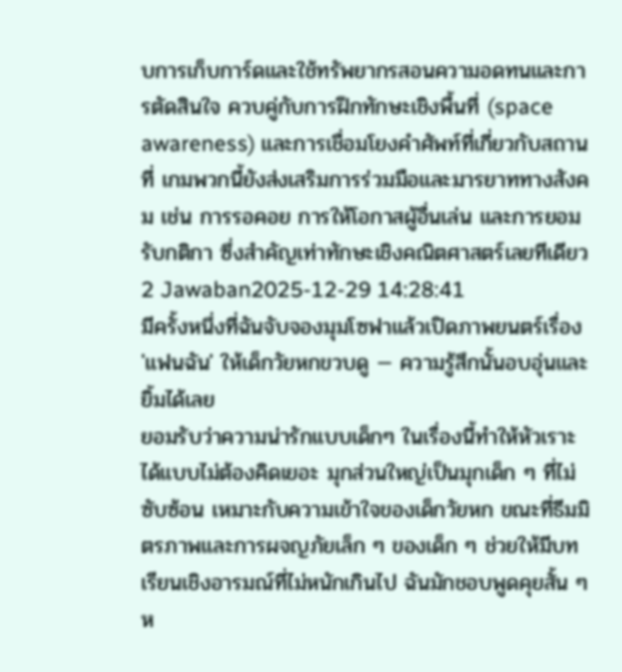บการเก็บการ์ดและใช้ทรัพยากรสอนความอดทนและการตัดสินใจ ควบคู่กับการฝึกทักษะเชิงพื้นที่ (space awareness) และการเชื่อมโยงคำศัพท์ที่เกี่ยวกับสถานที่ เกมพวกนี้ยังส่งเสริมการร่วมมือและมารยาททางสังคม เช่น การรอคอย การให้โอกาสผู้อื่นเล่น และการยอมรับกติกา ซึ่งสำคัญเท่าทักษะเชิงคณิตศาสตร์เลยทีเดียว
2 Jawaban2025-12-29 14:28:41
มีครั้งหนึ่งที่ฉันจับจองมุมโซฟาแล้วเปิดภาพยนตร์เรื่อง 'แฟนฉัน' ให้เด็กวัยหกขวบดู — ความรู้สึกนั้นอบอุ่นและยิ้มได้เลย
ยอมรับว่าความน่ารักแบบเด็กๆ ในเรื่องนี้ทำให้หัวเราะได้แบบไม่ต้องคิดเยอะ มุกส่วนใหญ่เป็นมุกเด็ก ๆ ที่ไม่ซับซ้อน เหมาะกับความเข้าใจของเด็กวัยหก ขณะที่ธีมมิตรภาพและการผจญภัยเล็ก ๆ ของเด็ก ๆ ช่วยให้มีบทเรียนเชิงอารมณ์ที่ไม่หนักเกินไป ฉันมักชอบพูดคุยสั้น ๆ ห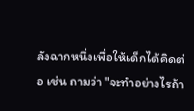ลังฉากหนึ่งเพื่อให้เด็กได้คิดต่อ เช่น ถามว่า "จะทำอย่างไรถ้า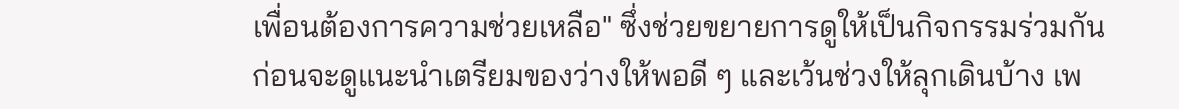เพื่อนต้องการความช่วยเหลือ" ซึ่งช่วยขยายการดูให้เป็นกิจกรรมร่วมกัน
ก่อนจะดูแนะนำเตรียมของว่างให้พอดี ๆ และเว้นช่วงให้ลุกเดินบ้าง เพ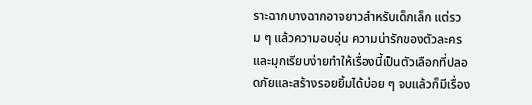ราะฉากบางฉากอาจยาวสำหรับเด็กเล็ก แต่รวม ๆ แล้วความอบอุ่น ความน่ารักของตัวละคร และมุกเรียบง่ายทำให้เรื่องนี้เป็นตัวเลือกที่ปลอดภัยและสร้างรอยยิ้มได้บ่อย ๆ จบแล้วก็มีเรื่อง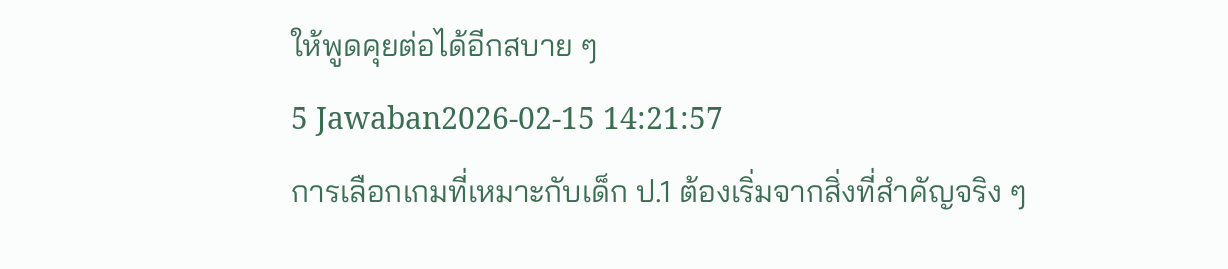ให้พูดคุยต่อได้อีกสบาย ๆ
5 Jawaban2026-02-15 14:21:57
การเลือกเกมที่เหมาะกับเด็ก ป.1 ต้องเริ่มจากสิ่งที่สำคัญจริง ๆ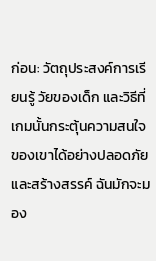ก่อน: วัตถุประสงค์การเรียนรู้ วัยของเด็ก และวิธีที่เกมนั้นกระตุ้นความสนใจของเขาได้อย่างปลอดภัยและสร้างสรรค์ ฉันมักจะมอง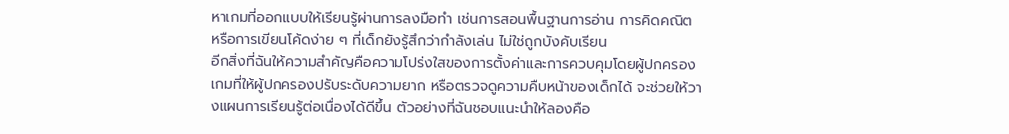หาเกมที่ออกแบบให้เรียนรู้ผ่านการลงมือทำ เช่นการสอนพื้นฐานการอ่าน การคิดคณิต หรือการเขียนโค้ดง่าย ๆ ที่เด็กยังรู้สึกว่ากำลังเล่น ไม่ใช่ถูกบังคับเรียน
อีกสิ่งที่ฉันให้ความสำคัญคือความโปร่งใสของการตั้งค่าและการควบคุมโดยผู้ปกครอง เกมที่ให้ผู้ปกครองปรับระดับความยาก หรือตรวจดูความคืบหน้าของเด็กได้ จะช่วยให้วางแผนการเรียนรู้ต่อเนื่องได้ดีขึ้น ตัวอย่างที่ฉันชอบแนะนำให้ลองคือ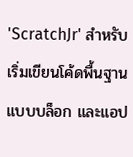'ScratchJr' สำหรับเริ่มเขียนโค้ดพื้นฐานแบบบล็อก และแอป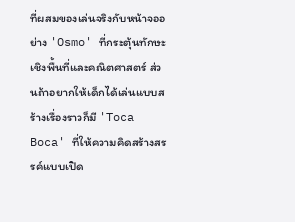ที่ผสมของเล่นจริงกับหน้าจออย่าง 'Osmo' ที่กระตุ้นทักษะเชิงพื้นที่และคณิตศาสตร์ ส่วนถ้าอยากให้เด็กได้เล่นแบบสร้างเรื่องราวก็มี 'Toca Boca' ที่ให้ความคิดสร้างสรรค์แบบเปิด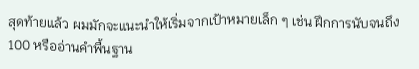สุดท้ายแล้ว ผมมักจะแนะนำให้เริ่มจากเป้าหมายเล็ก ๆ เช่น ฝึกการนับจนถึง 100 หรืออ่านคำพื้นฐาน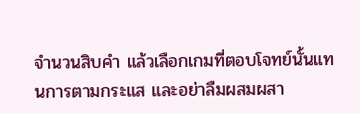จำนวนสิบคำ แล้วเลือกเกมที่ตอบโจทย์นั้นแทนการตามกระแส และอย่าลืมผสมผสา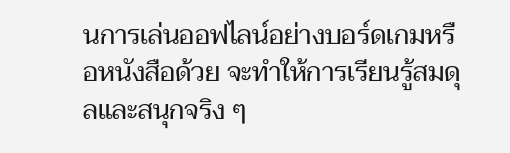นการเล่นออฟไลน์อย่างบอร์ดเกมหรือหนังสือด้วย จะทำให้การเรียนรู้สมดุลและสนุกจริง ๆ